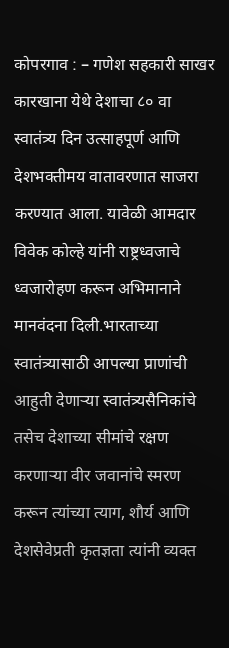कोपरगाव : – गणेश सहकारी साखर कारखाना येथे देशाचा ८० वा स्वातंत्र्य दिन उत्साहपूर्ण आणि देशभक्तीमय वातावरणात साजरा करण्यात आला. यावेळी आमदार विवेक कोल्हे यांनी राष्ट्रध्वजाचे ध्वजारोहण करून अभिमानाने मानवंदना दिली.भारताच्या स्वातंत्र्यासाठी आपल्या प्राणांची आहुती देणाऱ्या स्वातंत्र्यसैनिकांचे तसेच देशाच्या सीमांचे रक्षण करणाऱ्या वीर जवानांचे स्मरण करून त्यांच्या त्याग, शौर्य आणि देशसेवेप्रती कृतज्ञता त्यांनी व्यक्त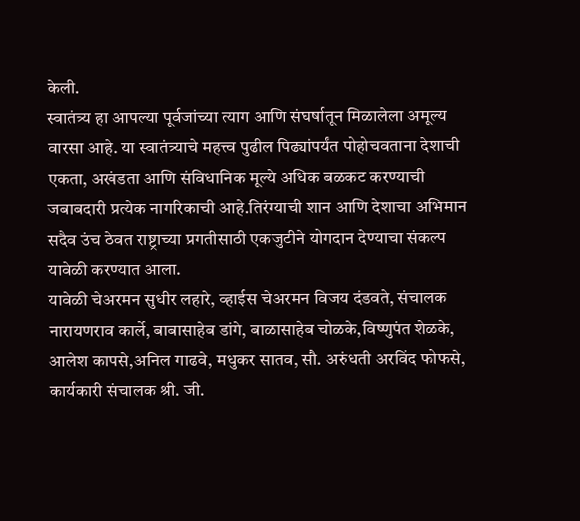केली.
स्वातंत्र्य हा आपल्या पूर्वजांच्या त्याग आणि संघर्षातून मिळालेला अमूल्य वारसा आहे. या स्वातंत्र्याचे महत्त्व पुढील पिढ्यांपर्यंत पोहोचवताना देशाची एकता, अखंडता आणि संविधानिक मूल्ये अधिक बळकट करण्याची जबाबदारी प्रत्येक नागरिकाची आहे.तिरंग्याची शान आणि देशाचा अभिमान सदैव उंच ठेवत राष्ट्राच्या प्रगतीसाठी एकजुटीने योगदान देण्याचा संकल्प यावेळी करण्यात आला.
यावेळी चेअरमन सुधीर लहारे, व्हाईस चेअरमन विजय दंडवते, संचालक नारायणराव कार्ले, बाबासाहेब डांगे, बाळासाहेब चोळके,विष्णुपंत शेळके, आलेश कापसे,अनिल गाढवे, मधुकर सातव, सौ. अरुंधती अरविंद फोफसे, कार्यकारी संचालक श्री. जी.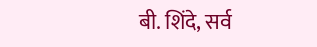बी. शिंदे, सर्व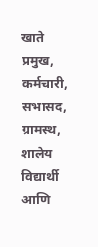खाते प्रमुख, कर्मचारी, सभासद, ग्रामस्थ, शालेय विद्यार्थी आणि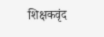शिक्षकवृंद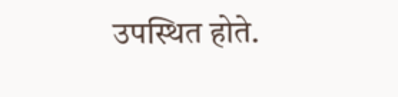उपस्थित होते.